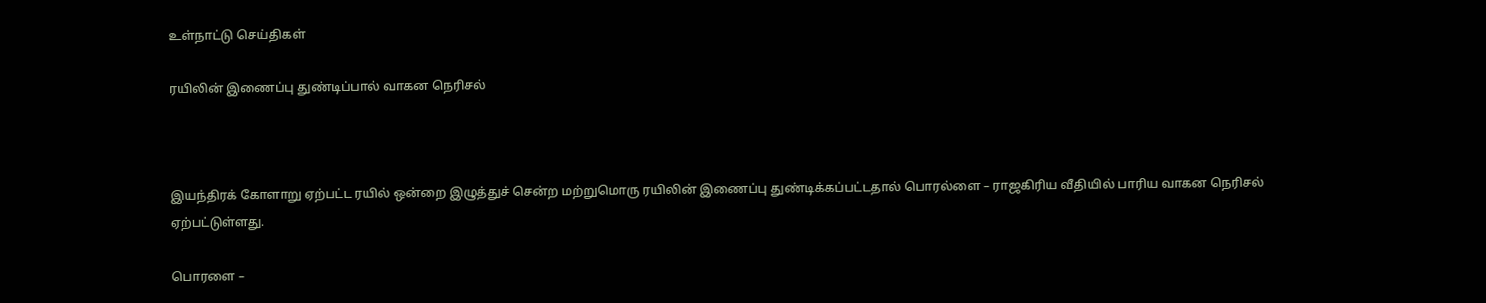உள்நாட்டு செய்திகள்

ரயிலின் இணைப்பு துண்டிப்பால் வாகன நெரிசல்



இயந்திரக் கோளாறு ஏற்பட்ட ரயில் ஒன்றை இழுத்துச் சென்ற மற்றுமொரு ரயிலின் இணைப்பு துண்டிக்கப்பட்டதால் பொரல்ளை – ராஜகிரிய வீதியில் பாரிய வாகன நெரிசல் ஏற்பட்டுள்ளது.

பொரளை –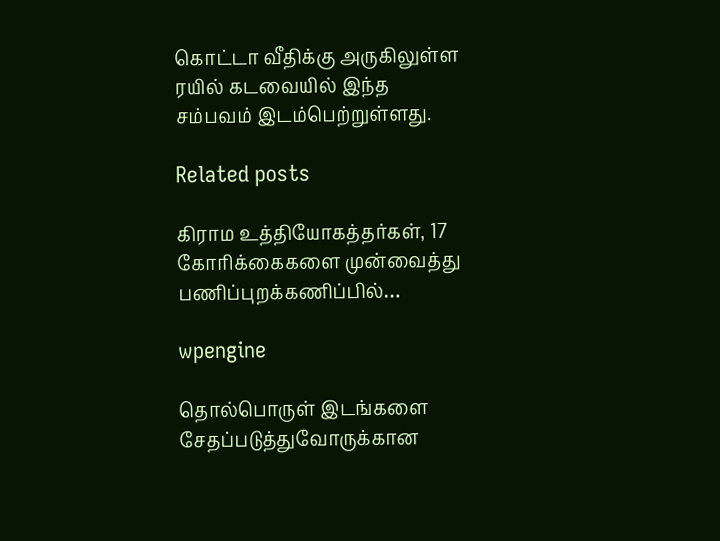கொட்டா வீதிக்கு அருகிலுள்ள ரயில் கடவையில் இந்த சம்பவம் இடம்பெற்றுள்ளது.

Related posts

கிராம உத்தியோகத்தர்கள், 17 கோரிக்கைகளை முன்வைத்து பணிப்புறக்கணிப்பில்…

wpengine

தொல்பொருள் இடங்களை சேதப்படுத்துவோருக்கான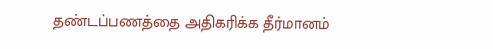தண்டப்பணத்தை அதிகரிக்க தீர்மானம்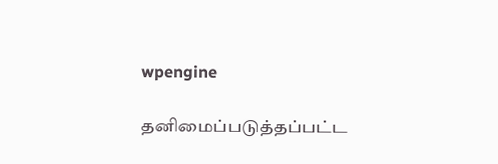wpengine

தனிமைப்படுத்தப்பட்ட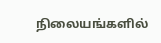நிலையங்களில்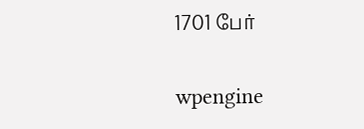1701 பேர்

wpengine